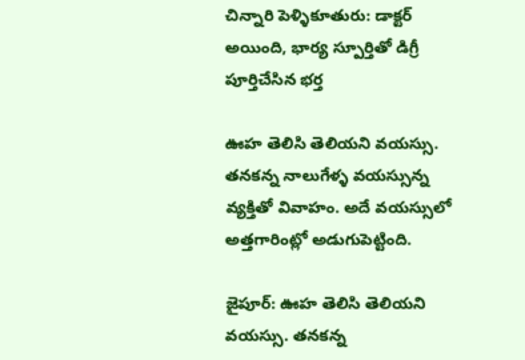చిన్నారి పెళ్ళికూతురు: డాక్టర్ అయింది, భార్య స్పూర్తితో డిగ్రీ పూర్తిచేసిన భర్త

ఊహ తెలిసి తెలియని వయస్సు. తనకన్న నాలుగేళ్ళ వయస్సున్న వ్యక్తితో వివాహం. అదే వయస్సులో అత్తగారింట్లో అడుగుపెట్టింది.

జైపూర్: ఊహ తెలిసి తెలియని వయస్సు. తనకన్న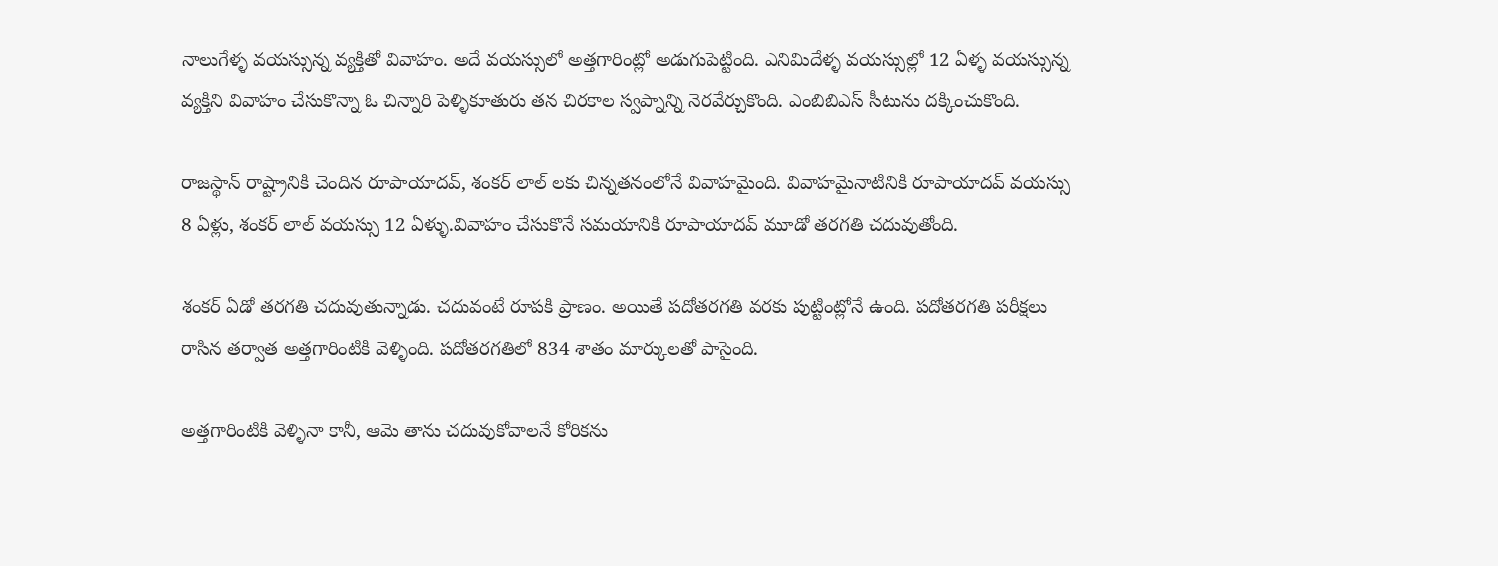నాలుగేళ్ళ వయస్సున్న వ్యక్తితో వివాహం. అదే వయస్సులో అత్తగారింట్లో అడుగుపెట్టింది. ఎనిమిదేళ్ళ వయస్సుల్లో 12 ఏళ్ళ వయస్సున్న వ్యక్తిని వివాహం చేసుకొన్నా ఓ చిన్నారి పెళ్ళికూతురు తన చిరకాల స్వప్నాన్ని నెరవేర్చుకొంది. ఎంబిబిఎస్ సీటును దక్కించుకొంది.

రాజస్థాన్ రాష్ట్రానికి చెందిన రూపాయాదవ్, శంకర్ లాల్ లకు చిన్నతనంలోనే వివాహమైంది. వివాహమైనాటినికి రూపాయాదవ్ వయస్సు 8 ఏళ్లు, శంకర్ లాల్ వయస్సు 12 ఏళ్ళు.వివాహం చేసుకొనే సమయానికి రూపాయాదవ్ మూడో తరగతి చదువుతోంది.

శంకర్ ఏడో తరగతి చదువుతున్నాడు. చదువంటే రూపకి ప్రాణం. అయితే పదోతరగతి వరకు పుట్టింట్లోనే ఉంది. పదోతరగతి పరీక్షలు రాసిన తర్వాత అత్తగారింటికి వెళ్ళింది. పదోతరగతిలో 834 శాతం మార్కులతో పాసైంది.

అత్తగారింటికి వెళ్ళినా కానీ, ఆమె తాను చదువుకోవాలనే కోరికను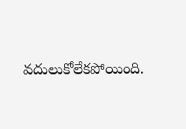వదులుకోలేకపోయింది.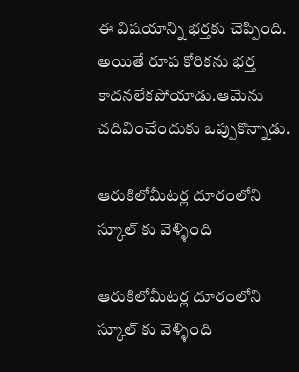ఈ విషయాన్ని భర్తకు చెప్పింది. అయితే రూప కోరికను భర్త కాదనలేకపోయాడు.ఆమెను చదివించేందుకు ఒప్పుకొన్నాడు.

ఆరుకిలోమీటర్ల దూరంలోని స్కూల్ కు వెళ్ళింది

ఆరుకిలోమీటర్ల దూరంలోని స్కూల్ కు వెళ్ళింది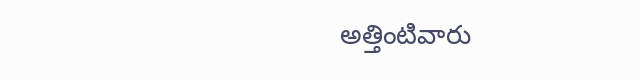అత్తింటివారు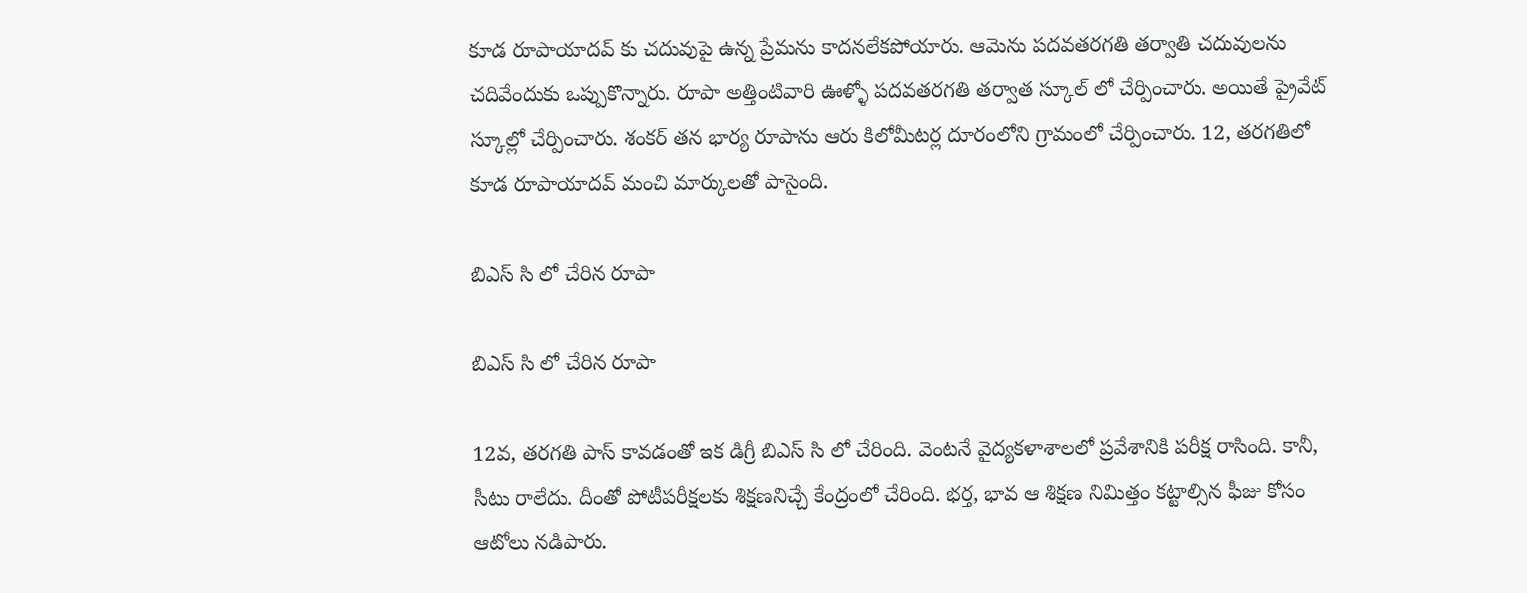కూడ రూపాయాదవ్ కు చదువుపై ఉన్న ప్రేమను కాదనలేకపోయారు. ఆమెను పదవతరగతి తర్వాతి చదువులను చదివేందుకు ఒప్పుకొన్నారు. రూపా అత్తింటివారి ఊళ్ళో పదవతరగతి తర్వాత స్కూల్ లో చేర్పించారు. అయితే ప్రైవేట్ స్కూల్లో చేర్పించారు. శంకర్ తన భార్య రూపాను ఆరు కిలోమీటర్ల దూరంలోని గ్రామంలో చేర్పించారు. 12, తరగతిలో కూడ రూపాయాదవ్ మంచి మార్కులతో పాసైంది.

బిఎస్ సి లో చేరిన రూపా

బిఎస్ సి లో చేరిన రూపా

12వ, తరగతి పాస్ కావడంతో ఇక డిగ్రీ బిఎస్ సి లో చేరింది. వెంటనే వైద్యకళాశాలలో ప్రవేశానికి పరీక్ష రాసింది. కానీ, సీటు రాలేదు. దీంతో పోటీపరీక్షలకు శిక్షణనిచ్చే కేంద్రంలో చేరింది. భర్త, భావ ఆ శిక్షణ నిమిత్తం కట్టాల్సిన ఫీజు కోసం ఆటోలు నడిపారు.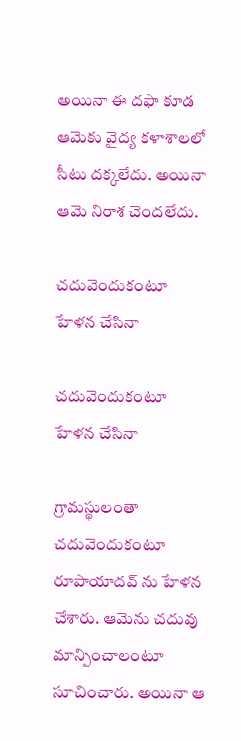అయినా ఈ దఫా కూడ ఆమెకు వైద్య కళాశాలలో సీటు దక్కలేదు. అయినా ఆమె నిరాశ చెందలేదు.

చదువెందుకంటూ హేళన చేసినా

చదువెందుకంటూ హేళన చేసినా

గ్రామస్థులంతా చదువెందుకంటూ రూపాయాదవ్ ను హేళన చేశారు. ఆమెను చదువు మాన్పించాలంటూ సూచించారు. అయినా ఆ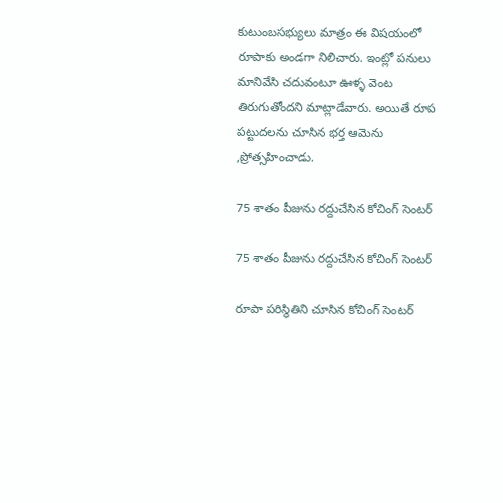కుటుంబసభ్యులు మాత్రం ఈ విషయంలో రూపాకు అండగా నిలిచారు. ఇంట్లో పనులు మానివేసి చదువంటూ ఊళ్ళ వెంట తిరుగుతోందని మాట్లాడేవారు. అయితే రూప పట్టుదలను చూసిన భర్త ఆమెను ,ప్రోత్సహించాడు.

75 శాతం పీజును రద్దుచేసిన కోచింగ్ సెంటర్

75 శాతం పీజును రద్దుచేసిన కోచింగ్ సెంటర్

రూపా పరిస్థితిని చూసిన కోచింగ్ సెంటర్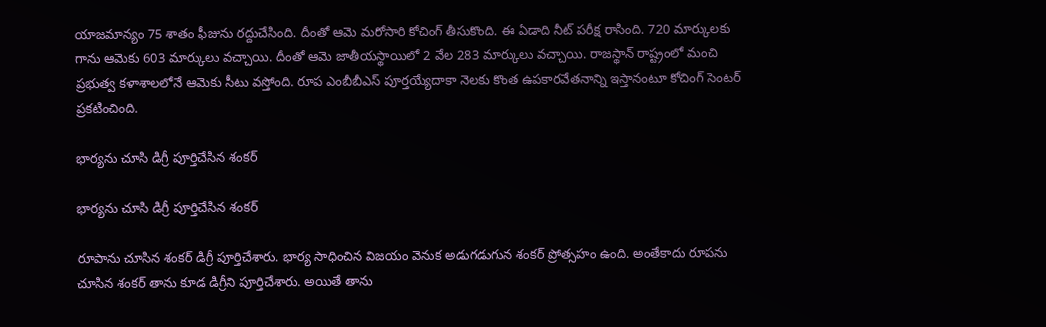యాజమాన్యం 75 శాతం ఫీజును రద్దుచేసింది. దీంతో ఆమె మరోసారి కోచింగ్ తీసుకొంది. ఈ ఏడాది నీట్ పరీక్ష రాసింది. 720 మార్కులకు గాను ఆమెకు 603 మార్కులు వచ్చాయి. దీంతో ఆమె జాతీయస్థాయిలో 2 వేల 283 మార్కులు వచ్చాయి. రాజస్థాన్ రాష్ట్రంలో మంచి ప్రభుత్వ కళాశాలలోనే ఆమెకు సీటు వస్తోంది. రూప ఎంబీబీఎస్ పూర్తయ్యేదాకా నెలకు కొంత ఉపకారవేతనాన్ని ఇస్తానంటూ కోచింగ్ సెంటర్ ప్రకటించింది.

భార్యను చూసి డిగ్రీ పూర్తిచేసిన శంకర్

భార్యను చూసి డిగ్రీ పూర్తిచేసిన శంకర్

రూపాను చూసిన శంకర్ డిగ్రీ పూర్తిచేశారు. భార్య సాధించిన విజయం వెనుక అడుగడుగున శంకర్ ప్రోత్సహం ఉంది. అంతేకాదు రూపను చూసిన శంకర్ తాను కూడ డిగ్రీని పూర్తిచేశారు. అయితే తాను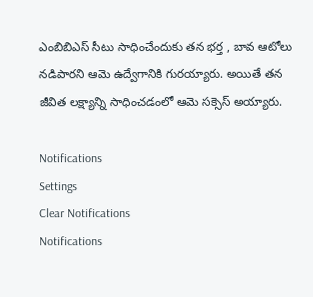ఎంబిబిఎస్ సీటు సాధించేందుకు తన భర్త , బావ ఆటోలు నడిపారని ఆమె ఉద్వేగానికి గురయ్యారు. అయితే తన జీవిత లక్ష్యాన్ని సాధించడంలో ఆమె సక్సెస్ అయ్యారు.

Notifications
Settings
Clear Notifications
Notifications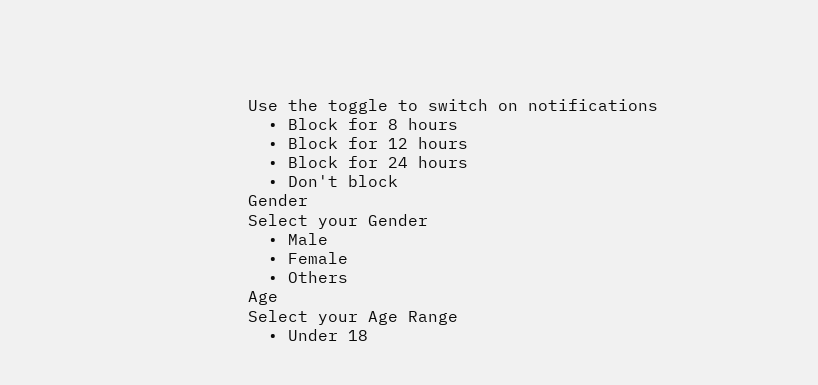Use the toggle to switch on notifications
  • Block for 8 hours
  • Block for 12 hours
  • Block for 24 hours
  • Don't block
Gender
Select your Gender
  • Male
  • Female
  • Others
Age
Select your Age Range
  • Under 18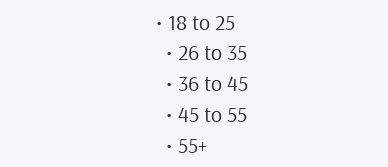• 18 to 25
  • 26 to 35
  • 36 to 45
  • 45 to 55
  • 55+